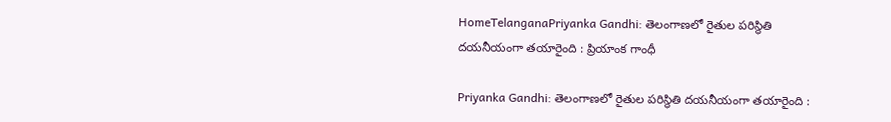HomeTelanganaPriyanka Gandhi: తెలంగాణలో రైతుల పరిస్థితి దయనీయంగా తయారైంది : ప్రియాంక గాంధీ

Priyanka Gandhi: తెలంగాణలో రైతుల పరిస్థితి దయనీయంగా తయారైంది :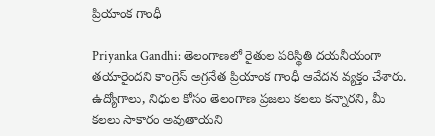ప్రియాంక గాంధీ

Priyanka Gandhi: తెలంగాణలో రైతుల పరిస్థితి దయనీయంగా తయారైందని కాంగ్రెస్ అగ్రనేత ప్రియాంక గాంధీ ఆవేదన వ్యక్తం చేశారు. ఉద్యోగాలు, నిధుల కోసం తెలంగాణ ప్రజలు కలలు కన్నారని, మీ కలలు సాకారం అవుతాయని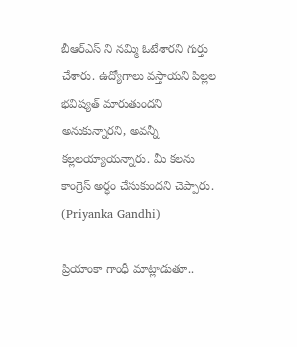బీఆర్ఎస్ ని నమ్మి ఓటేశారని గుర్తు చేశారు. ఉద్యోగాలు వస్తాయని పిల్లల భవిష్యత్ మారుతుందని అనుకున్నారని, అవన్నీ కల్లలయ్యాయన్నారు. మీ కలను కాంగ్రెస్ అర్ధం చేసుకుందని చెప్పారు. (Priyanka Gandhi)

ప్రియాంకా గాంధీ మాట్లాడుతూ..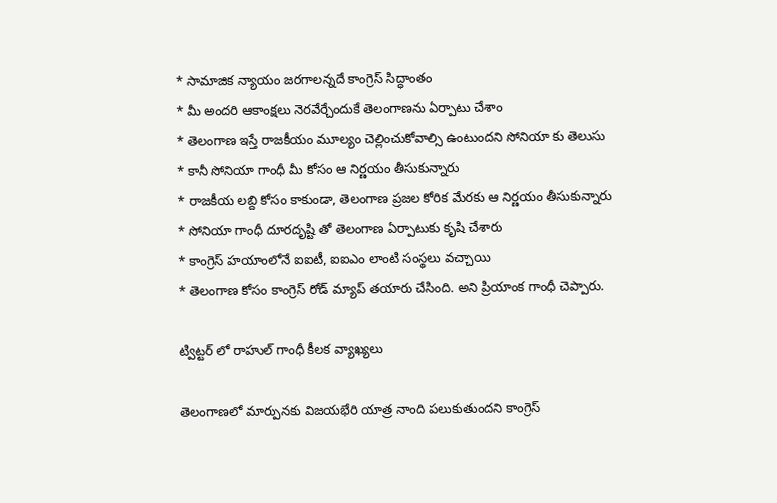* సామాజిక న్యాయం జరగాలన్నదే కాంగ్రెస్ సిద్ధాంతం
* మీ అందరి ఆకాంక్షలు నెరవేర్చేందుకే తెలంగాణను ఏర్పాటు చేశాం
* తెలంగాణ ఇస్తే రాజకీయం మూల్యం చెల్లించుకోవాల్సి ఉంటుందని సోనియా కు తెలుసు
* కానీ సోనియా గాంధీ మీ కోసం ఆ నిర్ణయం తీసుకున్నారు
* రాజకీయ లబ్ది కోసం కాకుండా, తెలంగాణ ప్రజల కోరిక మేరకు ఆ నిర్ణయం తీసుకున్నారు
* సోనియా గాంధీ దూరదృష్టి తో తెలంగాణ ఏర్పాటుకు కృషి చేశారు
* కాంగ్రెస్ హయాంలోనే ఐఐటీ, ఐఐఎం లాంటి సంస్థలు వచ్చాయి
* తెలంగాణ కోసం కాంగ్రెస్ రోడ్ మ్యాప్ తయారు చేసింది. అని ప్రియాంక గాంధీ చెప్పారు.

ట్విట్టర్ లో రాహుల్ గాంధీ కీలక వ్యాఖ్యలు

తెలంగాణలో మార్పునకు విజయభేరి యాత్ర నాంది పలుకుతుందని కాంగ్రెస్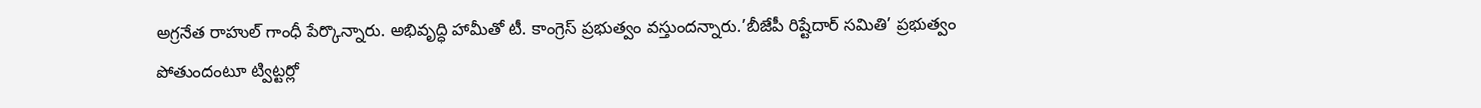అగ్రనేత రాహుల్ గాంధీ పేర్కొన్నారు. అభివృద్ధి హామీతో టీ. కాంగ్రెస్ ప్రభుత్వం వస్తుందన్నారు.’బీజేపీ రిష్టేదార్ సమితి’ ప్రభుత్వం పోతుందంటూ ట్విట్టర్లో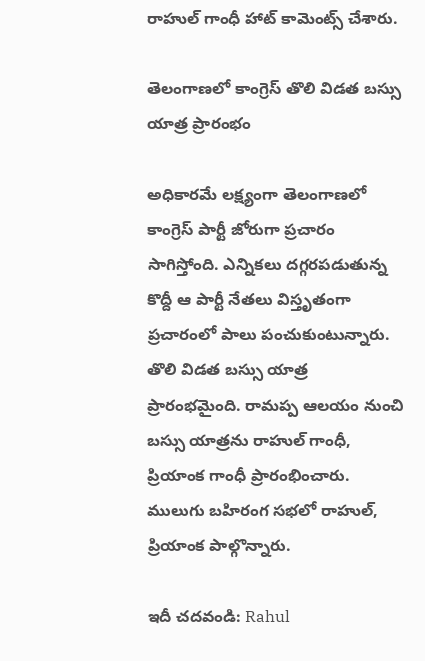రాహుల్ గాంధీ హాట్ కామెంట్స్ చేశారు.

తెలంగాణలో కాంగ్రెస్ తొలి విడత బస్సు యాత్ర ప్రారంభం

అధికారమే లక్ష్యంగా తెలంగాణలో కాంగ్రెస్‌ పార్టీ జోరుగా ప్రచారం సాగిస్తోంది. ఎన్నికలు దగ్గరపడుతున్న కొద్దీ ఆ పార్టీ నేతలు విస్తృతంగా ప్రచారంలో పాలు పంచుకుంటున్నారు. తొలి విడత బస్సు యాత్ర ప్రారంభమైంది. రామప్ప ఆలయం నుంచి బస్సు యాత్రను రాహుల్ గాంధీ, ప్రియాంక గాంధీ ప్రారంభించారు. ములుగు బహిరంగ సభలో రాహుల్, ప్రియాంక పాల్గొన్నారు.

ఇదీ చదవండి: Rahul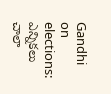Gandhi on elections: ఎన్నికలు చాలా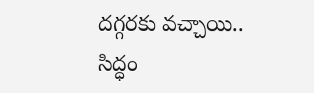దగ్గరకు వచ్చాయి.. సిద్ధం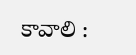కావాలి :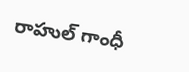రాహుల్ గాంధీ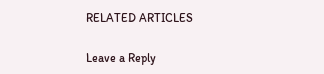RELATED ARTICLES

Leave a Reply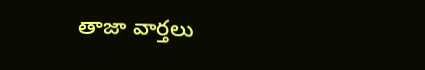తాజా వార్తలు